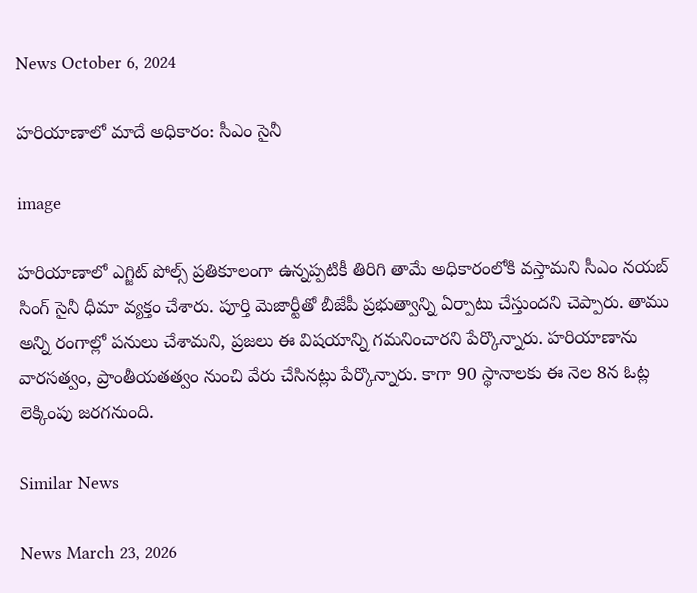News October 6, 2024

హరియాణాలో మాదే అధికారం: సీఎం సైనీ

image

హరియాణాలో ఎగ్జిట్ పోల్స్ ప్రతికూలంగా ఉన్నప్పటికీ తిరిగి తామే అధికారంలోకి వస్తామని సీఎం నయబ్ సింగ్ సైనీ ధీమా వ్యక్తం చేశారు. పూర్తి మెజార్టీతో బీజేపీ ప్రభుత్వాన్ని ఏర్పాటు చేస్తుందని చెప్పారు. తాము అన్ని రంగాల్లో పనులు చేశామని, ప్రజలు ఈ విషయాన్ని గమనించారని పేర్కొన్నారు. హరియాణాను వారసత్వం, ప్రాంతీయతత్వం నుంచి వేరు చేసినట్లు పేర్కొన్నారు. కాగా 90 స్థానాలకు ఈ నెల 8న ఓట్ల లెక్కింపు జరగనుంది.

Similar News

News March 23, 2026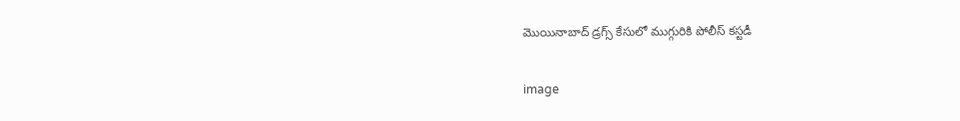మొయినాబాద్ డ్రగ్స్ కేసులో ముగ్గురికి పోలీస్ కస్టడీ

image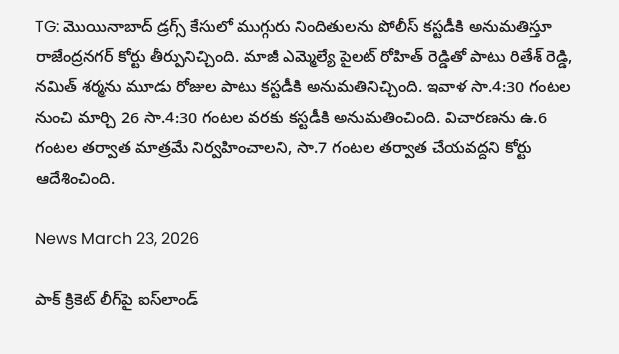TG: మొయినాబాద్ డ్రగ్స్ కేసులో ముగ్గురు నిందితులను పోలీస్ కస్టడీకి అనుమతిస్తూ రాజేంద్రనగర్ కోర్టు తీర్పునిచ్చింది. మాజీ ఎమ్మెల్యే పైలట్ రోహిత్ రెడ్డితో పాటు రితేశ్ రెడ్డి, నమిత్ శర్మను మూడు రోజుల పాటు కస్టడీకి అనుమతినిచ్చింది. ఇవాళ సా.4:30 గంటల నుంచి మార్చి 26 సా.4:30 గంటల వరకు కస్టడీకి అనుమతించింది. విచారణను ఉ.6 గంటల తర్వాత మాత్రమే నిర్వహించాలని, సా.7 గంటల తర్వాత చేయవద్దని కోర్టు ఆదేశించింది.

News March 23, 2026

పాక్ క్రికెట్ లీగ్‌పై ఐస్‌లాండ్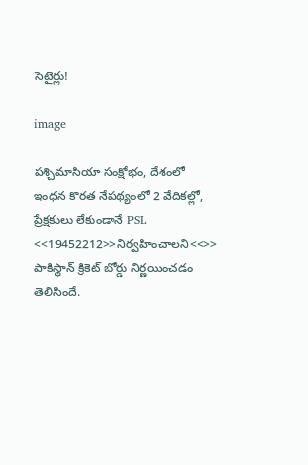సెటైర్లు!

image

పశ్చిమాసియా సంక్షోభం, దేశంలో ఇంధన కొరత నేపథ్యంలో 2 వేదికల్లో, ప్రేక్షకులు లేకుండానే PSL <<19452212>>నిర్వహించాలని<<>> పాకిస్థాన్ క్రికెట్ బోర్డు నిర్ణయించడం తెలిసిందే.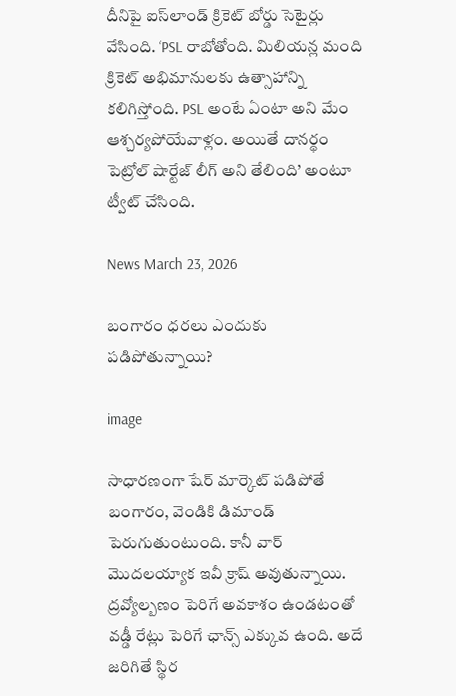దీనిపై ఐస్‌లాండ్ క్రికెట్ బోర్డు సెటైర్లు వేసింది. ‘PSL రాబోతోంది. మిలియన్ల మంది క్రికెట్ అభిమానులకు ఉత్సాహాన్ని కలిగిస్తోంది. PSL అంటే ఏంటా అని మేం ఆశ్చర్యపోయేవాళ్లం. అయితే దానర్థం పెట్రోల్ షార్టేజ్ లీగ్ అని తేలింది’ అంటూ ట్వీట్ చేసింది.

News March 23, 2026

బంగారం ధరలు ఎందుకు పడిపోతున్నాయి?

image

సాధారణంగా షేర్ మార్కెట్ పడిపోతే బంగారం, వెండికి డిమాండ్ పెరుగుతుంటుంది. కానీ వార్ మొదలయ్యాక ఇవీ క్రాష్ అవుతున్నాయి. ద్రవ్యోల్బణం పెరిగే అవకాశం ఉండటంతో వడ్డీ రేట్లు పెరిగే ఛాన్స్ ఎక్కువ ఉంది. అదే జరిగితే స్థిర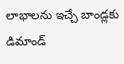లాభాలను ఇచ్చే బాండ్లకు డిమాండ్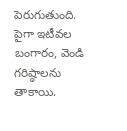పెరుగుతుంది. పైగా ఇటీవల బంగారం, వెండి గరిష్ఠాలను తాకాయి.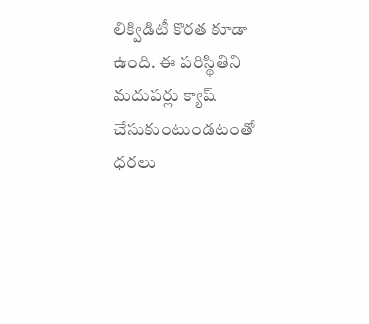లిక్విడిటీ కొరత కూడా ఉంది. ఈ పరిస్థితిని మదుపర్లు క్యాష్ చేసుకుంటుండటంతో ధరలు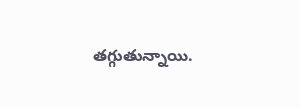తగ్గుతున్నాయి.